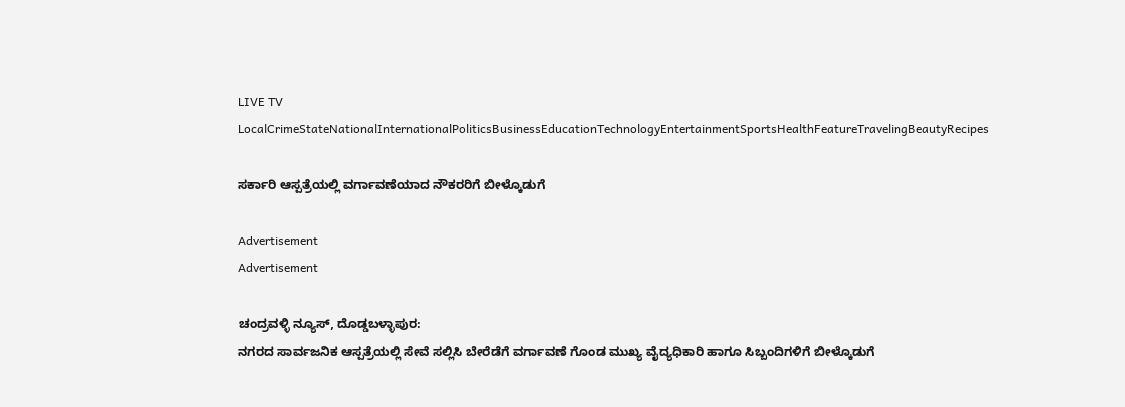LIVE TV LocalCrimeStateNationalInternationalPoliticsBusinessEducationTechnologyEntertainmentSportsHealthFeatureTravelingBeautyRecipes

ಸರ್ಕಾರಿ ಆಸ್ಪತ್ರೆಯಲ್ಲಿ ವರ್ಗಾವಣೆಯಾದ ನೌಕರರಿಗೆ ಬೀಳ್ಕೊಡುಗೆ

Advertisement
Advertisement

ಚಂದ್ರವಳ್ಳಿ ನ್ಯೂಸ್, ದೊಡ್ಡಬಳ್ಳಾಪುರ:
ನಗರದ ಸಾರ್ವಜನಿಕ ಆಸ್ಪತ್ರೆಯಲ್ಲಿ ಸೇವೆ ಸಲ್ಲಿಸಿ ಬೇರೆಡೆಗೆ ವರ್ಗಾವಣೆ ಗೊಂಡ ಮುಖ್ಯ ವೈದ್ಯಧಿಕಾರಿ ಹಾಗೂ ಸಿಬ್ಬಂದಿಗಳಿಗೆ ಬೀಳ್ಕೊಡುಗೆ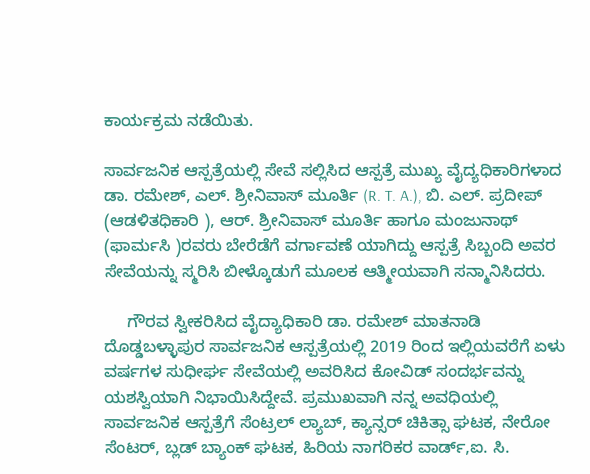ಕಾರ್ಯಕ್ರಮ ನಡೆಯಿತು.

ಸಾರ್ವಜನಿಕ ಆಸ್ಪತ್ರೆಯಲ್ಲಿ ಸೇವೆ ಸಲ್ಲಿಸಿದ ಆಸ್ಪತ್ರೆ ಮುಖ್ಯ ವೈದ್ಯಧಿಕಾರಿಗಳಾದ ಡಾ. ರಮೇಶ್, ಎಲ್. ಶ್ರೀನಿವಾಸ್ ಮೂರ್ತಿ (R. T. A.), ಬಿ. ಎಲ್. ಪ್ರದೀಪ್ (ಆಡಳಿತಧಿಕಾರಿ ), ಆರ್. ಶ್ರೀನಿವಾಸ್ ಮೂರ್ತಿ ಹಾಗೂ ಮಂಜುನಾಥ್ (ಫಾರ್ಮಸಿ )ರವರು ಬೇರೆಡೆಗೆ ವರ್ಗಾವಣೆ ಯಾಗಿದ್ದು ಆಸ್ಪತ್ರೆ ಸಿಬ್ಬಂದಿ ಅವರ ಸೇವೆಯನ್ನು ಸ್ಮರಿಸಿ ಬೀಳ್ಕೊಡುಗೆ ಮೂಲಕ ಆತ್ಮೀಯವಾಗಿ ಸನ್ಮಾನಿಸಿದರು.

     ಗೌರವ ಸ್ವೀಕರಿಸಿದ ವೈದ್ಯಾಧಿಕಾರಿ ಡಾ. ರಮೇಶ್ ಮಾತನಾಡಿ ದೊಡ್ಡಬಳ್ಳಾಪುರ ಸಾರ್ವಜನಿಕ ಆಸ್ಪತ್ರೆಯಲ್ಲಿ 2019 ರಿಂದ ಇಲ್ಲಿಯವರೆಗೆ ಏಳು ವರ್ಷಗಳ ಸುಧೀರ್ಘ ಸೇವೆಯಲ್ಲಿ ಅವರಿಸಿದ ಕೋವಿಡ್ ಸಂದರ್ಭವನ್ನು ಯಶಸ್ವಿಯಾಗಿ ನಿಭಾಯಿಸಿದ್ದೇವೆ. ಪ್ರಮುಖವಾಗಿ ನನ್ನ ಅವಧಿಯಲ್ಲಿ ಸಾರ್ವಜನಿಕ ಆಸ್ಪತ್ರೆಗೆ ಸೆಂಟ್ರಲ್ ಲ್ಯಾಬ್, ಕ್ಯಾನ್ಸರ್ ಚಿಕಿತ್ಸಾ ಘಟಕ, ನೇರೋ ಸೆಂಟರ್, ಬ್ಲಡ್ ಬ್ಯಾಂಕ್ ಘಟಕ, ಹಿರಿಯ ನಾಗರಿಕರ ವಾರ್ಡ್,ಐ. ಸಿ.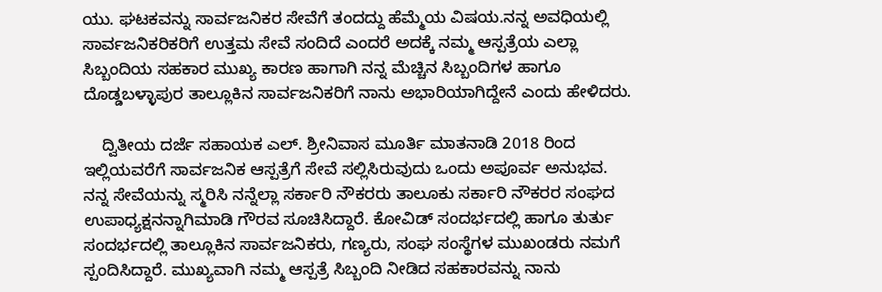ಯು. ಘಟಕವನ್ನು ಸಾರ್ವಜನಿಕರ ಸೇವೆಗೆ ತಂದದ್ದು ಹೆಮ್ಮೆಯ ವಿಷಯ.ನನ್ನ ಅವಧಿಯಲ್ಲಿ ಸಾರ್ವಜನಿಕರಿಕರಿಗೆ ಉತ್ತಮ ಸೇವೆ ಸಂದಿದೆ ಎಂದರೆ ಅದಕ್ಕೆ ನಮ್ಮ ಆಸ್ಪತ್ರೆಯ ಎಲ್ಲಾ ಸಿಬ್ಬಂದಿಯ ಸಹಕಾರ ಮುಖ್ಯ ಕಾರಣ ಹಾಗಾಗಿ ನನ್ನ ಮೆಚ್ಚಿನ ಸಿಬ್ಬಂದಿಗಳ ಹಾಗೂ ದೊಡ್ಡಬಳ್ಳಾಪುರ ತಾಲ್ಲೂಕಿನ ಸಾರ್ವಜನಿಕರಿಗೆ ನಾನು ಅಭಾರಿಯಾಗಿದ್ದೇನೆ ಎಂದು ಹೇಳಿದರು.

    ದ್ವಿತೀಯ ದರ್ಜೆ ಸಹಾಯಕ ಎಲ್. ಶ್ರೀನಿವಾಸ ಮೂರ್ತಿ ಮಾತನಾಡಿ 2018 ರಿಂದ ಇಲ್ಲಿಯವರೆಗೆ ಸಾರ್ವಜನಿಕ ಆಸ್ಪತ್ರೆಗೆ ಸೇವೆ ಸಲ್ಲಿಸಿರುವುದು ಒಂದು ಅಪೂರ್ವ ಅನುಭವ. ನನ್ನ ಸೇವೆಯನ್ನು ಸ್ಮರಿಸಿ ನನ್ನೆಲ್ಲಾ ಸರ್ಕಾರಿ ನೌಕರರು ತಾಲೂಕು ಸರ್ಕಾರಿ ನೌಕರರ ಸಂಘದ ಉಪಾಧ್ಯಕ್ಷನನ್ನಾಗಿಮಾಡಿ ಗೌರವ ಸೂಚಿಸಿದ್ದಾರೆ. ಕೋವಿಡ್ ಸಂದರ್ಭದಲ್ಲಿ ಹಾಗೂ ತುರ್ತು ಸಂದರ್ಭದಲ್ಲಿ ತಾಲ್ಲೂಕಿನ ಸಾರ್ವಜನಿಕರು, ಗಣ್ಯರು, ಸಂಘ ಸಂಸ್ಥೆಗಳ ಮುಖಂಡರು ನಮಗೆ ಸ್ಪಂದಿಸಿದ್ದಾರೆ. ಮುಖ್ಯವಾಗಿ ನಮ್ಮ ಆಸ್ಪತ್ರೆ ಸಿಬ್ಬಂದಿ ನೀಡಿದ ಸಹಕಾರವನ್ನು ನಾನು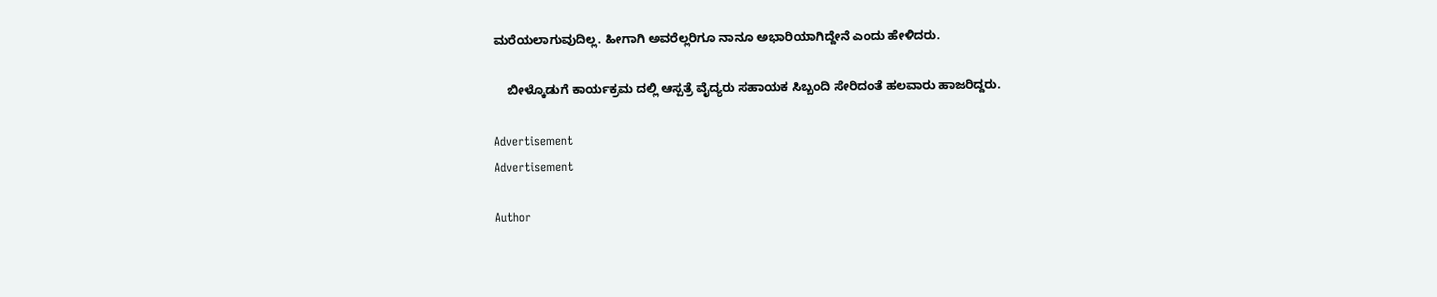ಮರೆಯಲಾಗುವುದಿಲ್ಲ. ಹೀಗಾಗಿ ಅವರೆಲ್ಲರಿಗೂ ನಾನೂ ಅಭಾರಿಯಾಗಿದ್ದೇನೆ ಎಂದು ಹೇಳಿದರು.

    ಬೀಳ್ಕೊಡುಗೆ ಕಾರ್ಯಕ್ರಮ ದಲ್ಲಿ ಆಸ್ಪತ್ರೆ ವೈದ್ಯರು ಸಹಾಯಕ ಸಿಬ್ಬಂದಿ ಸೇರಿದಂತೆ ಹಲವಾರು ಹಾಜರಿದ್ದರು.

Advertisement
Advertisement

Author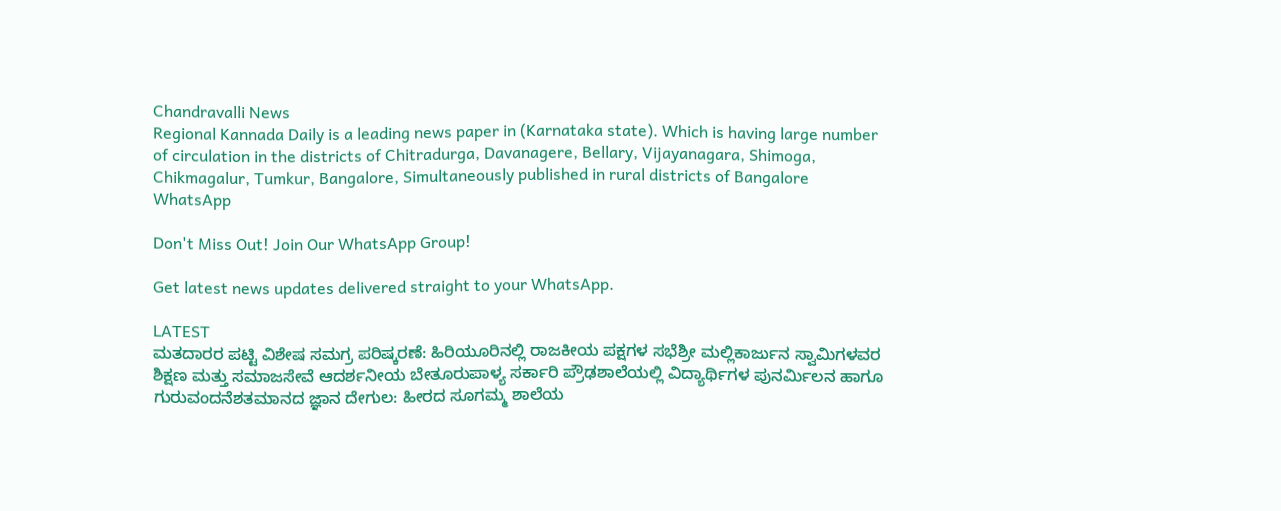Chandravalli News
Regional Kannada Daily is a leading news paper in (Karnataka state). Which is having large number of circulation in the districts of Chitradurga, Davanagere, Bellary, Vijayanagara, Shimoga, Chikmagalur, Tumkur, Bangalore, Simultaneously published in rural districts of Bangalore
WhatsApp

Don't Miss Out! Join Our WhatsApp Group!

Get latest news updates delivered straight to your WhatsApp.

LATEST
ಮತದಾರರ ಪಟ್ಟಿ ವಿಶೇಷ ಸಮಗ್ರ ಪರಿಷ್ಕರಣೆ: ಹಿರಿಯೂರಿನಲ್ಲಿ ರಾಜಕೀಯ ಪಕ್ಷಗಳ ಸಭೆಶ್ರೀ ಮಲ್ಲಿಕಾರ್ಜುನ ಸ್ವಾಮಿಗಳವರ ಶಿಕ್ಷಣ ಮತ್ತು ಸಮಾಜಸೇವೆ ಆದರ್ಶನೀಯ ಬೇತೂರುಪಾಳ್ಯ ಸರ್ಕಾರಿ ಪ್ರೌಢಶಾಲೆಯಲ್ಲಿ ವಿದ್ಯಾರ್ಥಿಗಳ ಪುನರ್ಮಿಲನ ಹಾಗೂ ಗುರುವಂದನೆಶತಮಾನದ ಜ್ಞಾನ ದೇಗುಲ: ಹೀರದ ಸೂಗಮ್ಮ ಶಾಲೆಯ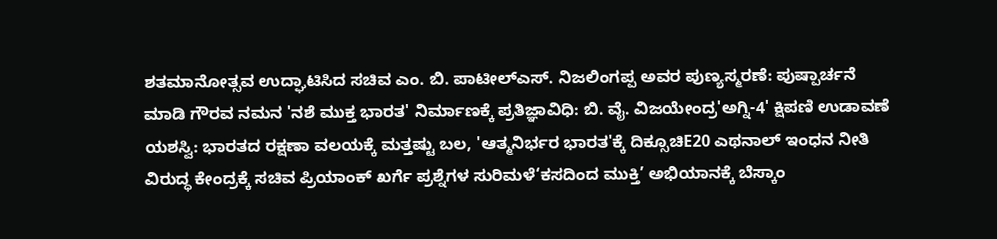ಶತಮಾನೋತ್ಸವ ಉದ್ಘಾಟಿಸಿದ ಸಚಿವ ಎಂ. ಬಿ. ಪಾಟೀಲ್ಎಸ್. ನಿಜಲಿಂಗಪ್ಪ ಅವರ ಪುಣ್ಯಸ್ಮರಣೆ: ಪುಷ್ಪಾರ್ಚನೆ ಮಾಡಿ ಗೌರವ ನಮನ 'ನಶೆ ಮುಕ್ತ ಭಾರತ' ನಿರ್ಮಾಣಕ್ಕೆ ಪ್ರತಿಜ್ಞಾವಿಧಿ: ಬಿ. ವೈ. ವಿಜಯೇಂದ್ರ'ಅಗ್ನಿ-4' ಕ್ಷಿಪಣಿ ಉಡಾವಣೆ ಯಶಸ್ವಿ: ಭಾರತದ ರಕ್ಷಣಾ ವಲಯಕ್ಕೆ ಮತ್ತಷ್ಟು ಬಲ, 'ಆತ್ಮನಿರ್ಭರ ಭಾರತ'ಕ್ಕೆ ದಿಕ್ಸೂಚಿE20 ಎಥನಾಲ್ ಇಂಧನ ನೀತಿ ವಿರುದ್ಧ ಕೇಂದ್ರಕ್ಕೆ ಸಚಿವ ಪ್ರಿಯಾಂಕ್ ಖರ್ಗೆ ಪ್ರಶ್ನೆಗಳ ಸುರಿಮಳೆ‘ಕಸದಿಂದ ಮುಕ್ತಿ’ ಅಭಿಯಾನಕ್ಕೆ ಬೆಸ್ಕಾಂ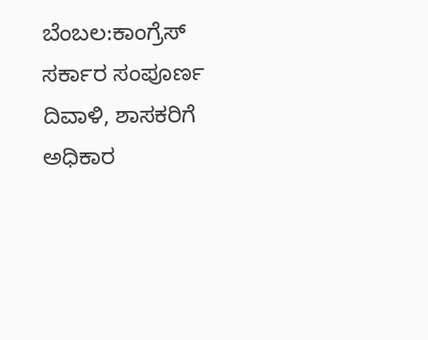ಬೆಂಬಲ:ಕಾಂಗ್ರೆಸ್ ಸರ್ಕಾರ ಸಂಪೂರ್ಣ ದಿವಾಳಿ, ಶಾಸಕರಿಗೆ ಅಧಿಕಾರ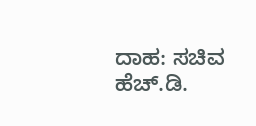ದಾಹ: ಸಚಿವ ಹೆಚ್.ಡಿ.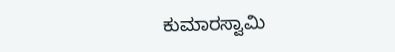ಕುಮಾರಸ್ವಾಮಿ